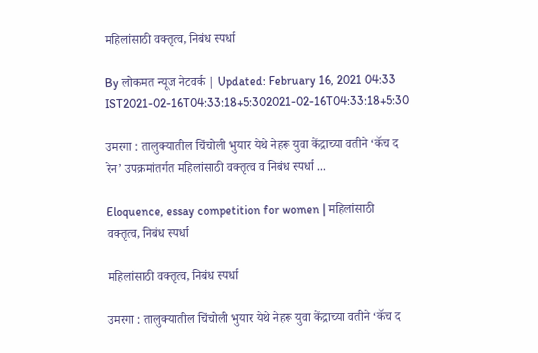महिलांसाठी वक्तृत्व, निबंध स्पर्धा

By लोकमत न्यूज नेटवर्क | Updated: February 16, 2021 04:33 IST2021-02-16T04:33:18+5:302021-02-16T04:33:18+5:30

उमरगा : तालुक्यातील चिंचोली भुयार येथे नेहरू युवा केंद्राच्या वतीने ‘कॅच द रेन’ उपक्रमांतर्गत महिलांसाठी वक्तृत्व व निबंध स्पर्धा ...

Eloquence, essay competition for women | महिलांसाठी वक्तृत्व, निबंध स्पर्धा

महिलांसाठी वक्तृत्व, निबंध स्पर्धा

उमरगा : तालुक्यातील चिंचोली भुयार येथे नेहरू युवा केंद्राच्या वतीने ‘कॅच द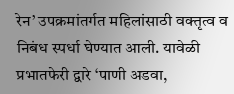रेन’ उपक्रमांतर्गत महिलांसाठी वक्तृत्व व निबंध स्पर्धा घेण्यात आली. यावेळी प्रभातफेरी द्वारे ‘पाणी अडवा,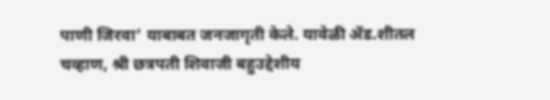पाणी जिरवा’ याबाबत जनजागृती केले. यावेळी ॲड.शीतल चव्हाण, श्री छत्रपती शिवाजी बहुउद्देशीय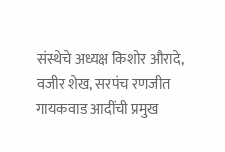संस्थेचे अध्यक्ष किशोर औरादे, वजीर शेख, सरपंच रणजीत गायकवाड आदींची प्रमुख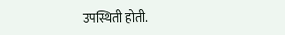उपस्थिती होती.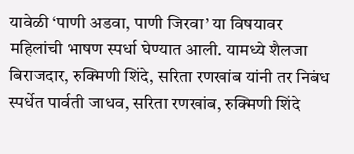यावेळी ‘पाणी अडवा, पाणी जिरवा’ या विषयावर महिलांची भाषण स्पर्धा घेण्यात आली. यामध्ये शैलजा बिराजदार, रुक्मिणी शिंदे, सरिता रणखांब यांनी तर निबंध स्पर्धेत पार्वती जाधव, सरिता रणखांब, रुक्मिणी शिंदे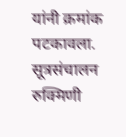यांनी क्रमांक पटकावला. सूत्रसंचालन रुक्मिणी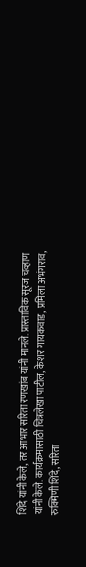शिंदे यांनी केले, तर आभार सरिता रणखांब यांनी मानले. प्रास्ताविक सूरज चव्हाण यांनी केले. कार्यक्रमासाठी चित्रलेखा पाटील, केशर गायकवाड, प्रमिला अभंगराव, रुक्मिणी शिंदे, सरिता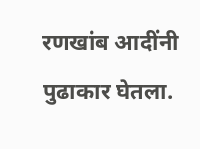रणखांब आदींनी पुढाकार घेतला.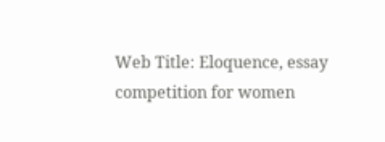Web Title: Eloquence, essay competition for women